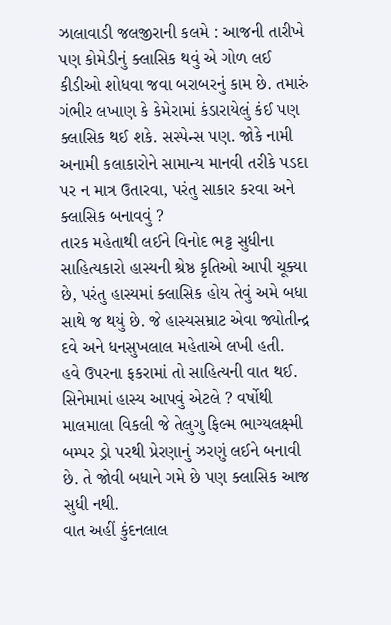ઝાલાવાડી જલજીરાની કલમે : આજની તારીખે પણ કોમેડીનું ક્લાસિક થવું એ ગોળ લઈ કીડીઓ શોધવા જવા બરાબરનું કામ છે. તમારું ગંભીર લખાણ કે કેમેરામાં કંડારાયેલું કંઈ પણ ક્લાસિક થઈ શકે. સસ્પેન્સ પણ. જોકે નામી અનામી કલાકારોને સામાન્ય માનવી તરીકે પડદા પર ન માત્ર ઉતારવા, પરંતુ સાકાર કરવા અને ક્લાસિક બનાવવું ?
તારક મહેતાથી લઈને વિનોદ ભટ્ટ સુધીના સાહિત્યકારો હાસ્યની શ્રેષ્ઠ કૃતિઓ આપી ચૂક્યા છે, પરંતુ હાસ્યમાં ક્લાસિક હોય તેવું અમે બધા સાથે જ થયું છે. જે હાસ્યસમ્રાટ એવા જ્યોતીન્દ્ર દવે અને ધનસુખલાલ મહેતાએ લખી હતી.
હવે ઉપરના ફકરામાં તો સાહિત્યની વાત થઈ. સિનેમામાં હાસ્ય આપવું એટલે ? વર્ષોથી માલમાલા વિકલી જે તેલુગુ ફિલ્મ ભાગ્યલક્ષ્મી બમ્પર ડ્રો પરથી પ્રેરણાનું ઝરણું લઈને બનાવી છે. તે જોવી બધાને ગમે છે પણ ક્લાસિક આજ સુધી નથી.
વાત અહીં કુંદનલાલ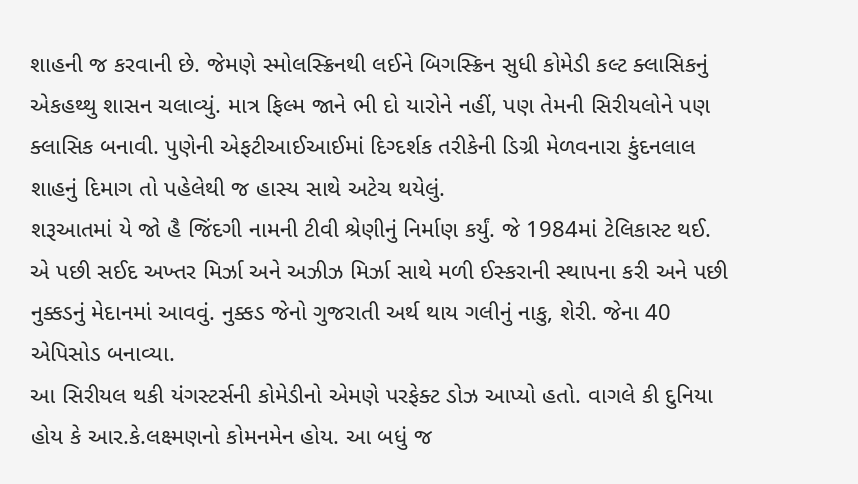શાહની જ કરવાની છે. જેમણે સ્મોલસ્ક્રિનથી લઈને બિગસ્ક્રિન સુધી કોમેડી કલ્ટ ક્લાસિકનું એકહથ્થુ શાસન ચલાવ્યું. માત્ર ફિલ્મ જાને ભી દો યારોને નહીં, પણ તેમની સિરીયલોને પણ ક્લાસિક બનાવી. પુણેની એફટીઆઈઆઈમાં દિગ્દર્શક તરીકેની ડિગ્રી મેળવનારા કુંદનલાલ શાહનું દિમાગ તો પહેલેથી જ હાસ્ય સાથે અટેચ થયેલું.
શરૂઆતમાં યે જો હૈ જિંદગી નામની ટીવી શ્રેણીનું નિર્માણ કર્યું. જે 1984માં ટેલિકાસ્ટ થઈ. એ પછી સઈદ અખ્તર મિર્ઝા અને અઝીઝ મિર્ઝા સાથે મળી ઈસ્કરાની સ્થાપના કરી અને પછી નુક્કડનું મેદાનમાં આવવું. નુક્કડ જેનો ગુજરાતી અર્થ થાય ગલીનું નાકુ, શેરી. જેના 40 એપિસોડ બનાવ્યા.
આ સિરીયલ થકી યંગસ્ટર્સની કોમેડીનો એમણે પરફેક્ટ ડોઝ આપ્યો હતો. વાગલે કી દુનિયા હોય કે આર.કે.લક્ષ્મણનો કોમનમેન હોય. આ બધું જ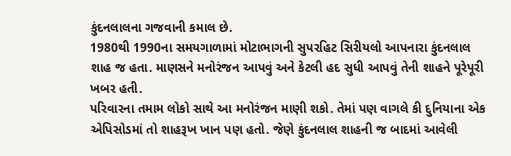કુંદનલાલના ગજવાની કમાલ છે.
1980થી 1990ના સમયગાળામાં મોટાભાગની સુપરહિટ સિરીયલો આપનારા કુંદનલાલ શાહ જ હતા. માણસને મનોરંજન આપવું અને કેટલી હદ સુધી આપવું તેની શાહને પૂરેપૂરી ખબર હતી.
પરિવારના તમામ લોકો સાથે આ મનોરંજન માણી શકો. તેમાં પણ વાગલે કી દુનિયાના એક એપિસોડમાં તો શાહરૂખ ખાન પણ હતો. જેણે કુંદનલાલ શાહની જ બાદમાં આવેલી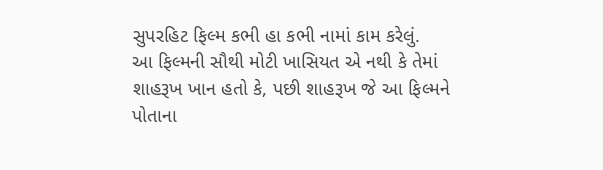સુપરહિટ ફિલ્મ કભી હા કભી નામાં કામ કરેલું.
આ ફિલ્મની સૌથી મોટી ખાસિયત એ નથી કે તેમાં શાહરૂખ ખાન હતો કે, પછી શાહરૂખ જે આ ફિલ્મને પોતાના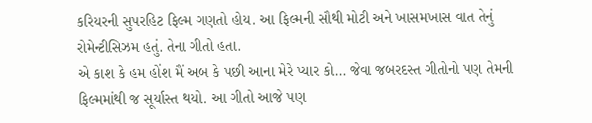કરિયરની સુપરહિટ ફિલ્મ ગણતો હોય. આ ફિલ્મની સૌથી મોટી અને ખાસમખાસ વાત તેનું રોમેન્ટીસિઝમ હતું. તેના ગીતો હતા.
એ કાશ કે હમ હોંશ મૈં અબ કે પછી આના મેરે પ્યાર કો… જેવા જબરદસ્ત ગીતોનો પણ તેમની ફિલ્મમાંથી જ સૂર્યાસ્ત થયો. આ ગીતો આજે પણ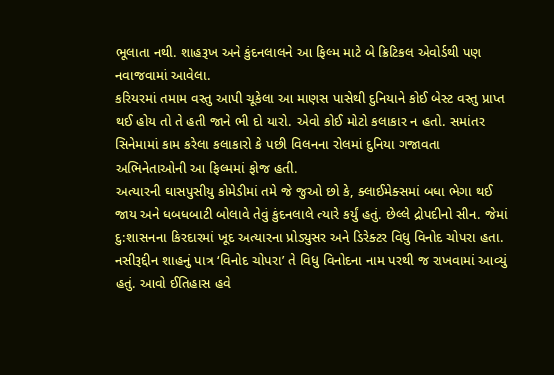ભૂલાતા નથી. શાહરૂખ અને કુંદનલાલને આ ફિલ્મ માટે બે ક્રિટિકલ એવોર્ડથી પણ નવાજવામાં આવેલા.
કરિયરમાં તમામ વસ્તુ આપી ચૂકેલા આ માણસ પાસેથી દુનિયાને કોઈ બેસ્ટ વસ્તુ પ્રાપ્ત થઈ હોય તો તે હતી જાને ભી દો યારો. એવો કોઈ મોટો કલાકાર ન હતો. સમાંતર સિનેમામાં કામ કરેલા કલાકારો કે પછી વિલનના રોલમાં દુનિયા ગજાવતા અભિનેતાઓની આ ફિલ્મમાં ફોજ હતી.
અત્યારની ઘાસપુસીયુ કોમેડીમાં તમે જે જુઓ છો કે, ક્લાઈમેક્સમાં બધા ભેગા થઈ જાય અને ધબધબાટી બોલાવે તેવું કુંદનલાલે ત્યારે કર્યું હતું. છેલ્લે દ્રોપદીનો સીન. જેમાં દુ:શાસનના કિરદારમાં ખૂદ અત્યારના પ્રોડ્યુસર અને ડિરેક્ટર વિધુ વિનોદ ચોપરા હતા.
નસીરૂદ્દીન શાહનું પાત્ર ‘વિનોદ ચોપરા’ તે વિધુ વિનોદના નામ પરથી જ રાખવામાં આવ્યું હતું. આવો ઈતિહાસ હવે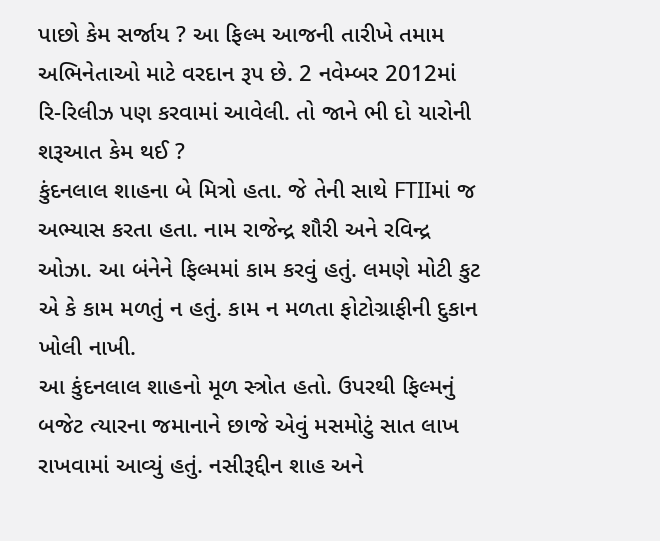પાછો કેમ સર્જાય ? આ ફિલ્મ આજની તારીખે તમામ અભિનેતાઓ માટે વરદાન રૂપ છે. 2 નવેમ્બર 2012માં રિ-રિલીઝ પણ કરવામાં આવેલી. તો જાને ભી દો યારોની શરૂઆત કેમ થઈ ?
કુંદનલાલ શાહના બે મિત્રો હતા. જે તેની સાથે FTIIમાં જ અભ્યાસ કરતા હતા. નામ રાજેન્દ્ર શૌરી અને રવિન્દ્ર ઓઝા. આ બંનેને ફિલ્મમાં કામ કરવું હતું. લમણે મોટી કુટ એ કે કામ મળતું ન હતું. કામ ન મળતા ફોટોગ્રાફીની દુકાન ખોલી નાખી.
આ કુંદનલાલ શાહનો મૂળ સ્ત્રોત હતો. ઉપરથી ફિલ્મનું બજેટ ત્યારના જમાનાને છાજે એવું મસમોટું સાત લાખ રાખવામાં આવ્યું હતું. નસીરૂદ્દીન શાહ અને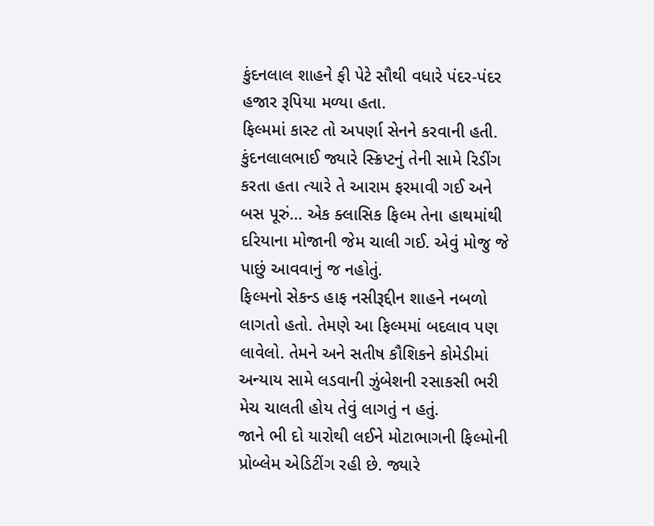કુંદનલાલ શાહને ફી પેટે સૌથી વધારે પંદર-પંદર હજાર રૂપિયા મળ્યા હતા.
ફિલ્મમાં કાસ્ટ તો અપર્ણા સેનને કરવાની હતી. કુંદનલાલભાઈ જ્યારે સ્ક્રિપ્ટનું તેની સામે રિડીંગ કરતા હતા ત્યારે તે આરામ ફરમાવી ગઈ અને બસ પૂરું… એક ક્લાસિક ફિલ્મ તેના હાથમાંથી દરિયાના મોજાની જેમ ચાલી ગઈ. એવું મોજુ જે પાછું આવવાનું જ નહોતું.
ફિલ્મનો સેકન્ડ હાફ નસીરૂદ્દીન શાહને નબળો લાગતો હતો. તેમણે આ ફિલ્મમાં બદલાવ પણ લાવેલો. તેમને અને સતીષ કૌશિકને કોમેડીમાં અન્યાય સામે લડવાની ઝુંબેશની રસાકસી ભરી મેચ ચાલતી હોય તેવું લાગતું ન હતું.
જાને ભી દો યારોથી લઈને મોટાભાગની ફિલ્મોની પ્રોબ્લેમ એડિટીંગ રહી છે. જ્યારે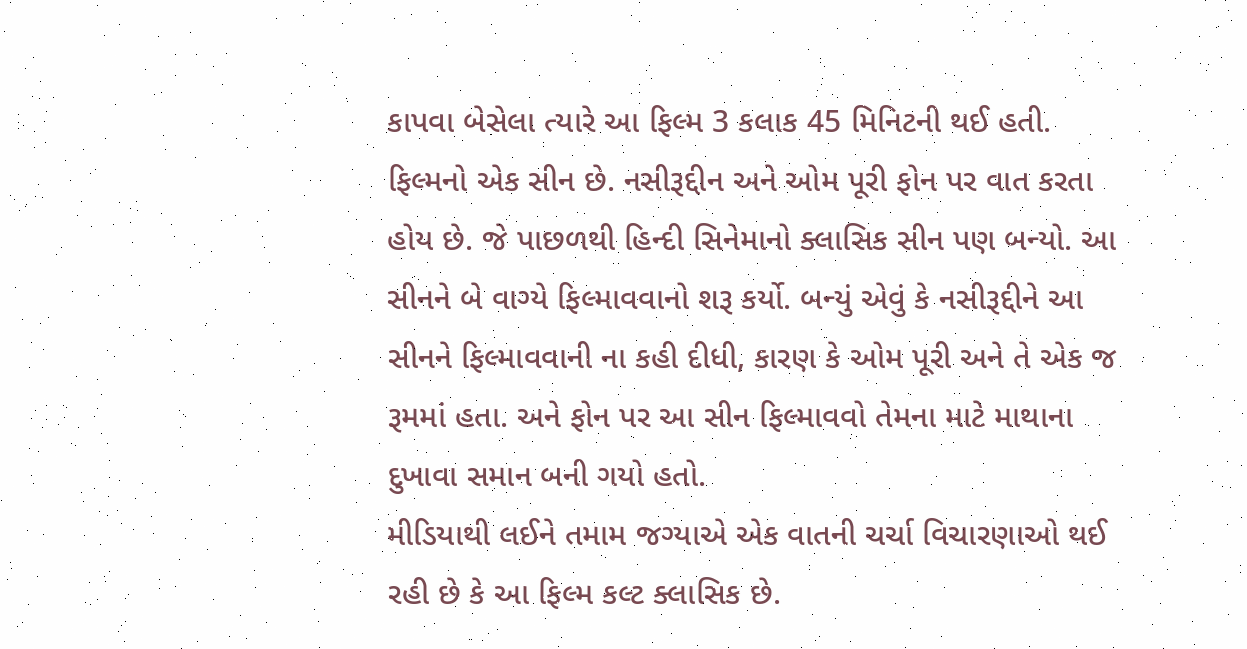કાપવા બેસેલા ત્યારે આ ફિલ્મ 3 કલાક 45 મિનિટની થઈ હતી.
ફિલ્મનો એક સીન છે. નસીરૂદ્દીન અને ઓમ પૂરી ફોન પર વાત કરતા હોય છે. જે પાછળથી હિન્દી સિનેમાનો ક્લાસિક સીન પણ બન્યો. આ સીનને બે વાગ્યે ફિલ્માવવાનો શરૂ કર્યો. બન્યું એવું કે નસીરૂદ્દીને આ સીનને ફિલ્માવવાની ના કહી દીધી, કારણ કે ઓમ પૂરી અને તે એક જ રૂમમાં હતા. અને ફોન પર આ સીન ફિલ્માવવો તેમના માટે માથાના દુખાવા સમાન બની ગયો હતો.
મીડિયાથી લઈને તમામ જગ્યાએ એક વાતની ચર્ચા વિચારણાઓ થઈ રહી છે કે આ ફિલ્મ કલ્ટ ક્લાસિક છે.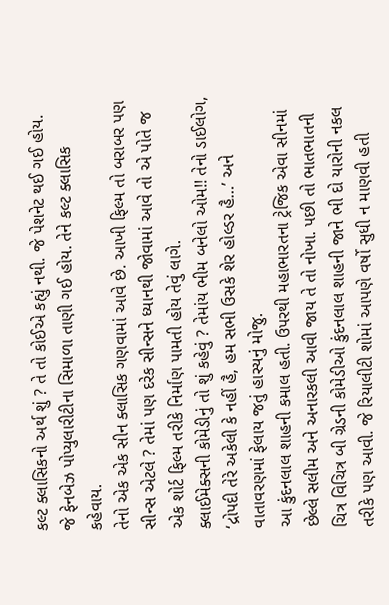કલ્ટ ક્લાસિકનો અર્થ શું ? તે તો કોઈએ કહ્યું નથી. જે પેશનેટ થઈ ગઈ હોય. જે ફેનબેઝ પોપ્યુલારીટીના સિમાળા તાણી ગઈ હોય. તેને કલ્ટ ક્લાસિક કહેવાય.
તેનો એક એક સીન ક્લાસિક ગણવામાં આવે છે. આખી ફિલ્મ તો બરાબર પણ સીન્સ એટલે ? તેમાં પણ દરેક સીન્સને ધ્યાનથી જોવામાં આવે તો એ પોતે જ એક શોર્ટ ફિલ્મ તરીકે નિર્માણ પામતી હોય તેવું લાગે.
ક્લાઈમેક્સની કોમેડીનું તો શું કહેવું ? તેમાંય ભીમ બનેલો ઓમ!! તેનો ડાઈલોગ, ‘દ્રોપદી તેરે અકેલી કે નહીં હૈ, હમ સભી ઉસકે શેર હોલ્ડર હૈ…’ અને વાતાવરણમાં ફેલાય જતું હાસ્યનું મોજુ.
આ કુંદનલાલ શાહની કમાલ હતી. ઉપરથી મહાભારતના ટ્રેજિક એવા સીનમાં છેલ્લે સલીમ અને અનારકલી આવી જાય તે તો નોખા. પછી તો ભાતભાતની ચિત્ર વિચિત્ર બી ગ્રેડની કોમેડીઓ કુંદનલાલ શાહની જાને ભી દો યારોની નકલ તરીકે પણ આવી. જે રિયાલીટી શોમાં આપણે વર્ષો સુધી ન માણવી હતી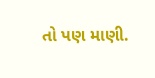તો પણ માણી.